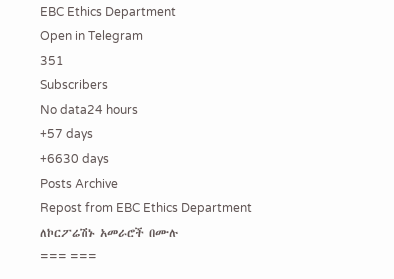EBC Ethics Department
Open in Telegram
351
Subscribers
No data24 hours
+57 days
+6630 days
Posts Archive
Repost from EBC Ethics Department
ለኮርፖሬሽኑ አመራሮች በሙሉ
=== ===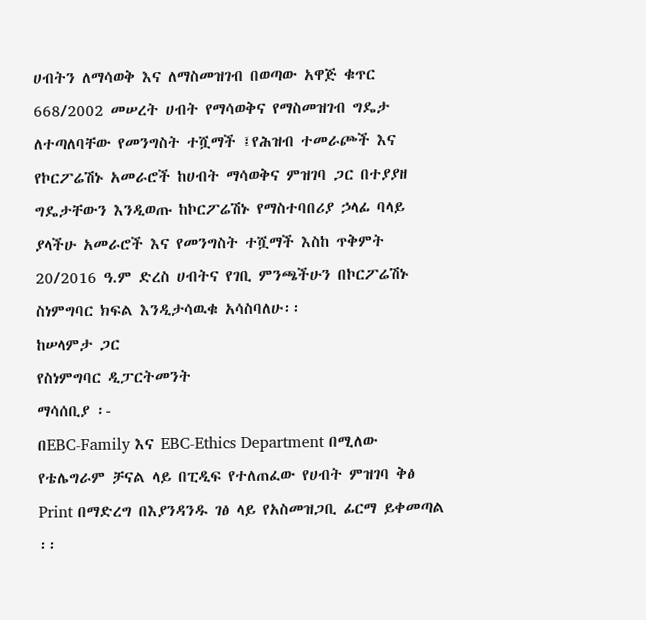ሀብትን ለማሳወቅ እና ለማስመዝገብ በወጣው አዋጅ ቁጥር 668/2002 መሠረት ሀብት የማሳወቅና የማስመዝገብ ግዴታ ለተጣለባቸው የመንግስት ተሿማች ፤የሕዝብ ተመራጮች እና የኮርፖሬሽኑ አመራሮች ከሀብት ማሳወቅና ምዝገባ ጋር በተያያዘ ግዴታቸውን እንዲወጡ ከኮርፖሬሽኑ የማስተባበሪያ ኃላፊ ባላይ ያላችሁ አመራሮች እና የመንግስት ተሿማች እስከ ጥቅምት 20/2016 ዓ.ም ድረስ ሀብትና የገቢ ምንጫችሁን በኮርፖሬሽኑ ስነምግባር ክፍል እንዲታሳዉቁ አሳስባለሁ፡፡
ከሠላምታ ጋር
የስነምግባር ዲፓርትመንት
ማሳሰቢያ ፡-
በEBC-Family እና EBC-Ethics Department በሚለው የቴሌግራም ቻናል ላይ በፒዲፍ የተለጠፈው የሀብት ምዝገባ ቅፅ Print በማድረግ በእያንዳንዱ ገፅ ላይ የአስመዝጋቢ ፊርማ ይቀመጣል ፡፡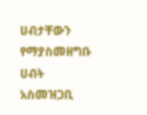ሀብታቸውን የማያስመዘግቡ ሀብት አስመዝጋቢ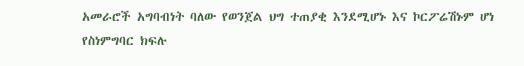አመራሮች አግባብነት ባለው የወንጀል ህግ ተጠያቂ እንደሚሆኑ እና ኮርፖሬሽኑም ሆነ የስነምግባር ክፍሉ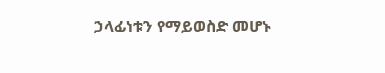ኃላፊነቱን የማይወስድ መሆኑ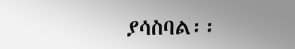ያሳስባል፡፡